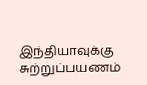இந்தியாவுக்கு சுற்றுப்பயணம்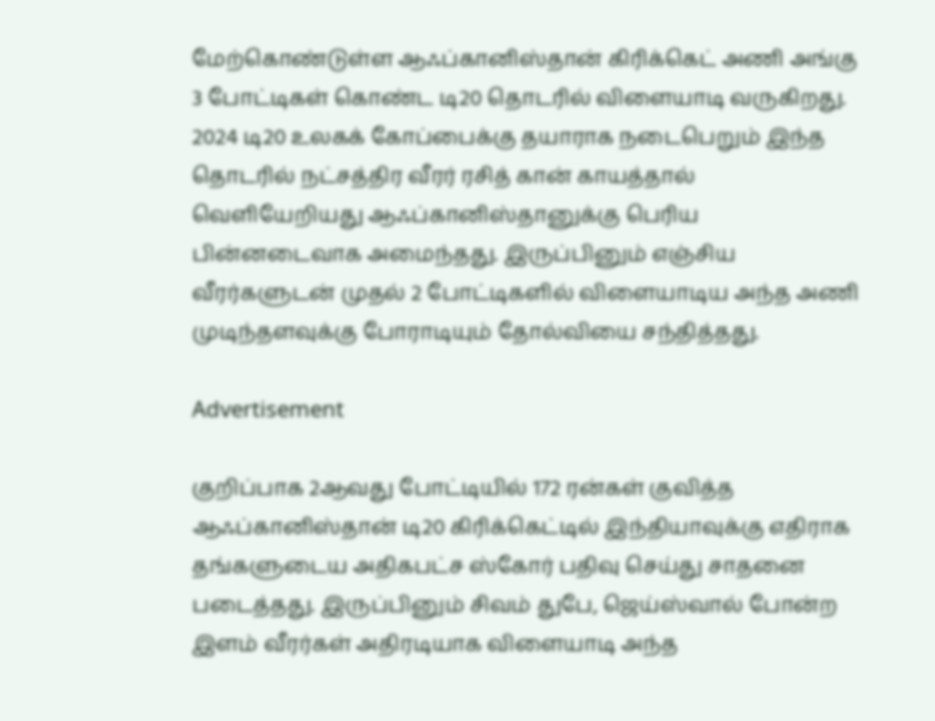மேற்கொண்டுள்ள ஆஃப்கானிஸ்தான் கிரிக்கெட் அணி அங்கு 3 போட்டிகள் கொண்ட டி20 தொடரில் விளையாடி வருகிறது. 2024 டி20 உலகக் கோப்பைக்கு தயாராக நடைபெறும் இந்த தொடரில் நட்சத்திர வீரர் ரசித் கான் காயத்தால் வெளியேறியது ஆஃப்கானிஸ்தானுக்கு பெரிய பின்னடைவாக அமைந்தது. இருப்பினும் எஞ்சிய வீரர்களுடன் முதல் 2 போட்டிகளில் விளையாடிய அந்த அணி முடிந்தளவுக்கு போராடியும் தோல்வியை சந்தித்தது.

Advertisement

குறிப்பாக 2ஆவது போட்டியில் 172 ரன்கள் குவித்த ஆஃப்கானிஸ்தான் டி20 கிரிக்கெட்டில் இந்தியாவுக்கு எதிராக தங்களுடைய அதிகபட்ச ஸ்கோர் பதிவு செய்து சாதனை படைத்தது. இருப்பினும் சிவம் துபே, ஜெய்ஸ்வால் போன்ற இளம் வீரர்கள் அதிரடியாக விளையாடி அந்த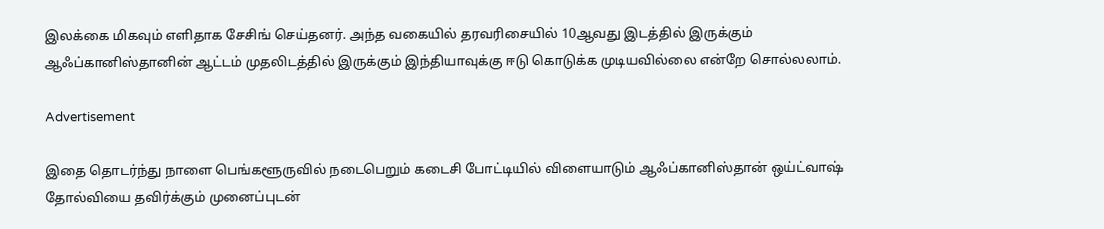இலக்கை மிகவும் எளிதாக சேசிங் செய்தனர். அந்த வகையில் தரவரிசையில் 10ஆவது இடத்தில் இருக்கும் ஆஃப்கானிஸ்தானின் ஆட்டம் முதலிடத்தில் இருக்கும் இந்தியாவுக்கு ஈடு கொடுக்க முடியவில்லை என்றே சொல்லலாம்.

Advertisement

இதை தொடர்ந்து நாளை பெங்களூருவில் நடைபெறும் கடைசி போட்டியில் விளையாடும் ஆஃப்கானிஸ்தான் ஒய்ட்வாஷ் தோல்வியை தவிர்க்கும் முனைப்புடன்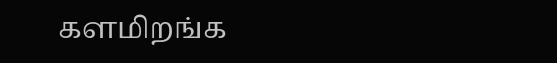களமிறங்க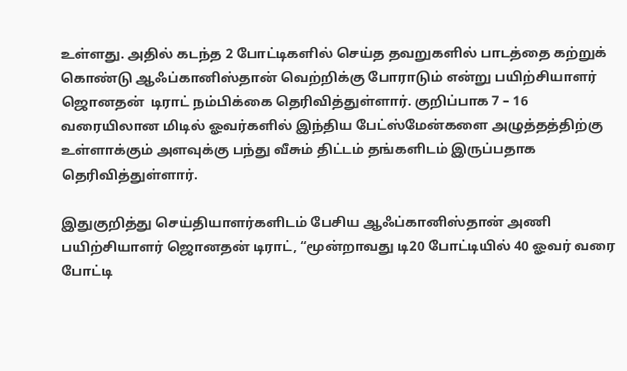உள்ளது. அதில் கடந்த 2 போட்டிகளில் செய்த தவறுகளில் பாடத்தை கற்றுக் கொண்டு ஆஃப்கானிஸ்தான் வெற்றிக்கு போராடும் என்று பயிற்சியாளர் ஜொனதன்  டிராட் நம்பிக்கை தெரிவித்துள்ளார். குறிப்பாக 7 – 16 வரையிலான மிடில் ஓவர்களில் இந்திய பேட்ஸ்மேன்களை அழுத்தத்திற்கு உள்ளாக்கும் அளவுக்கு பந்து வீசும் திட்டம் தங்களிடம் இருப்பதாக தெரிவித்துள்ளார்.

இதுகுறித்து செய்தியாளர்களிடம் பேசிய ஆஃப்கானிஸ்தான் அணி பயிற்சியாளர் ஜொனதன் டிராட், “மூன்றாவது டி20 போட்டியில் 40 ஓவர் வரை போட்டி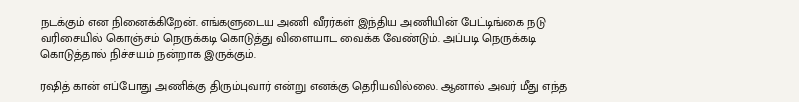நடக்கும் என நினைக்கிறேன். எங்களுடைய அணி வீரர்கள் இந்திய அணியின் பேட்டிங்கை நடு வரிசையில் கொஞ்சம் நெருக்கடி கொடுத்து விளையாட வைக்க வேண்டும். அப்படி நெருக்கடி கொடுத்தால் நிச்சயம் நன்றாக இருக்கும்.

ரஷித் கான் எப்போது அணிக்கு திரும்புவார் என்று எனக்கு தெரியவில்லை. ஆனால் அவர் மீது எந்த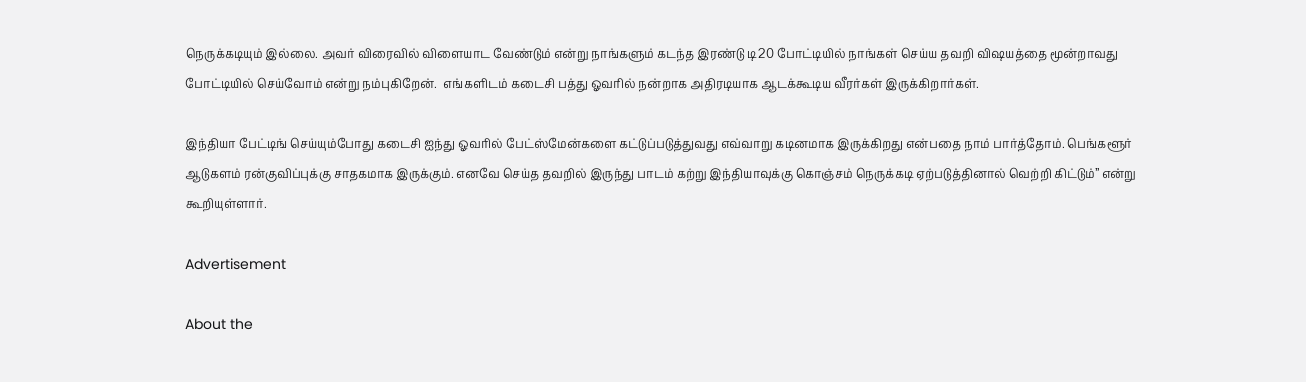நெருக்கடியும் இல்லை. அவர் விரைவில் விளையாட வேண்டும் என்று நாங்களும் கடந்த இரண்டு டி20 போட்டியில் நாங்கள் செய்ய தவறி விஷயத்தை மூன்றாவது போட்டியில் செய்வோம் என்று நம்புகிறேன்.  எங்களிடம் கடைசி பத்து ஓவரில் நன்றாக அதிரடியாக ஆடக்கூடிய வீரர்கள் இருக்கிறார்கள்.

இந்தியா பேட்டிங் செய்யும்போது கடைசி ஐந்து ஓவரில் பேட்ஸ்மேன்களை கட்டுப்படுத்துவது எவ்வாறு கடினமாக இருக்கிறது என்பதை நாம் பார்த்தோம். பெங்களூர் ஆடுகளம் ரன்குவிப்புக்கு சாதகமாக இருக்கும். எனவே செய்த தவறில் இருந்து பாடம் கற்று இந்தியாவுக்கு கொஞ்சம் நெருக்கடி ஏற்படுத்தினால் வெற்றி கிட்டும்” என்று கூறியுள்ளார்.

Advertisement

About the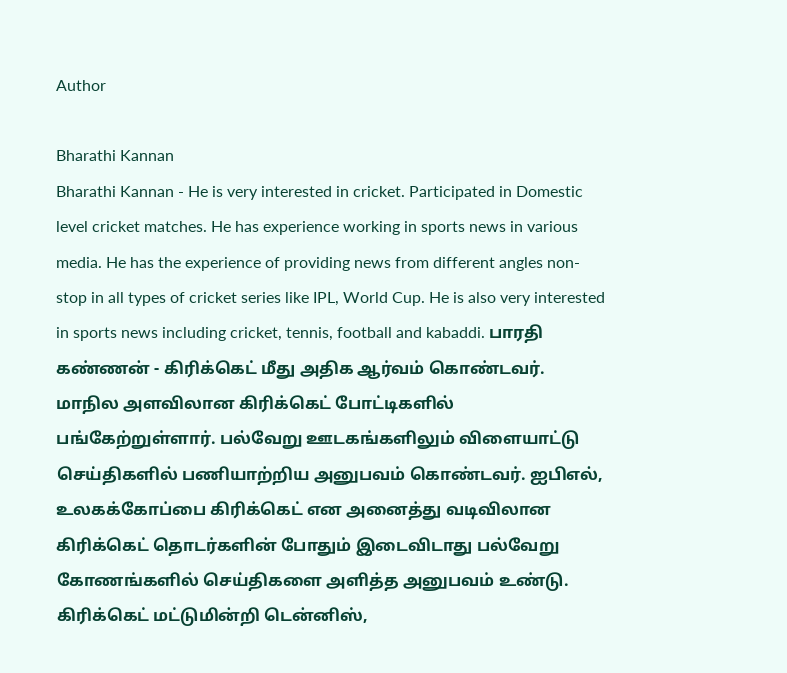Author

Bharathi Kannan
Bharathi Kannan - He is very interested in cricket. Participated in Domestic level cricket matches. He has experience working in sports news in various media. He has the experience of providing news from different angles non-stop in all types of cricket series like IPL, World Cup. He is also very interested in sports news including cricket, tennis, football and kabaddi. பாரதி கண்ணன் - கிரிக்கெட் மீது அதிக ஆர்வம் கொண்டவர். மாநில அளவிலான கிரிக்கெட் போட்டிகளில் பங்கேற்றுள்ளார். பல்வேறு ஊடகங்களிலும் விளையாட்டு செய்திகளில் பணியாற்றிய அனுபவம் கொண்டவர். ஐபிஎல், உலகக்கோப்பை கிரிக்கெட் என அனைத்து வடிவிலான கிரிக்கெட் தொடர்களின் போதும் இடைவிடாது பல்வேறு கோணங்களில் செய்திகளை அளித்த அனுபவம் உண்டு. கிரிக்கெட் மட்டுமின்றி டென்னிஸ்,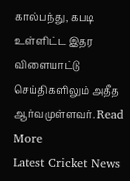கால்பந்து, கபடி உள்ளிட்ட இதர விளையாட்டு செய்திகளிலும் அதீத ஆர்வமுள்ளவர். Read More
Latest Cricket News